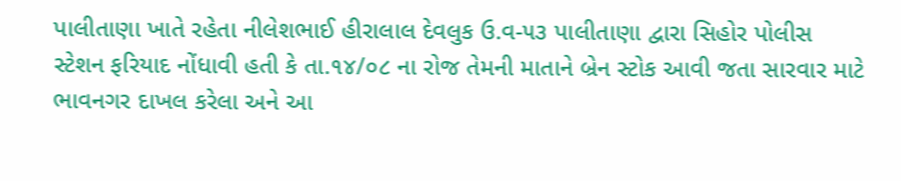પાલીતાણા ખાતે રહેતા નીલેશભાઈ હીરાલાલ દેવલુક ઉ.વ-૫૩ પાલીતાણા દ્વારા સિહોર પોલીસ સ્ટેશન ફરિયાદ નોંધાવી હતી કે તા.૧૪/૦૮ ના રોજ તેમની માતાને બ્રેન સ્ટોક આવી જતા સારવાર માટે ભાવનગર દાખલ કરેલા અને આ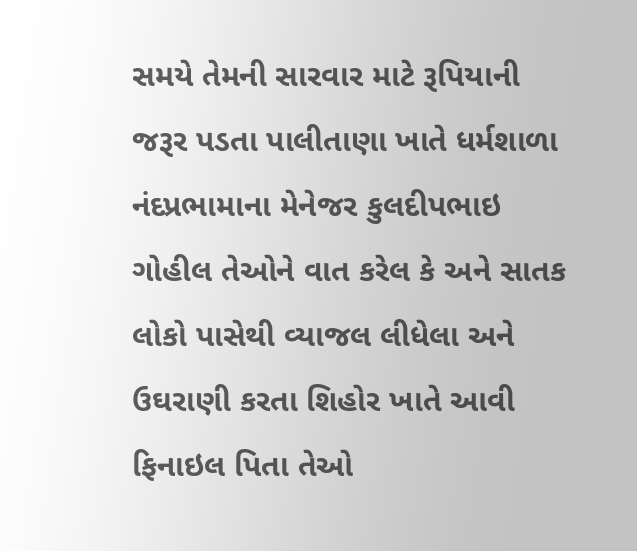સમયે તેમની સારવાર માટે રૂપિયાની જરૂર પડતા પાલીતાણા ખાતે ધર્મશાળા નંદપ્રભામાના મેનેજર કુલદીપભાઇ ગોહીલ તેઓને વાત કરેલ કે અને સાતક લોકો પાસેથી વ્યાજલ લીધેલા અને ઉઘરાણી કરતા શિહોર ખાતે આવી ફિનાઇલ પિતા તેઓ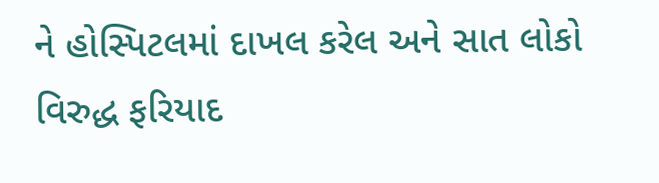ને હોસ્પિટલમાં દાખલ કરેલ અને સાત લોકો વિરુદ્ધ ફરિયાદ